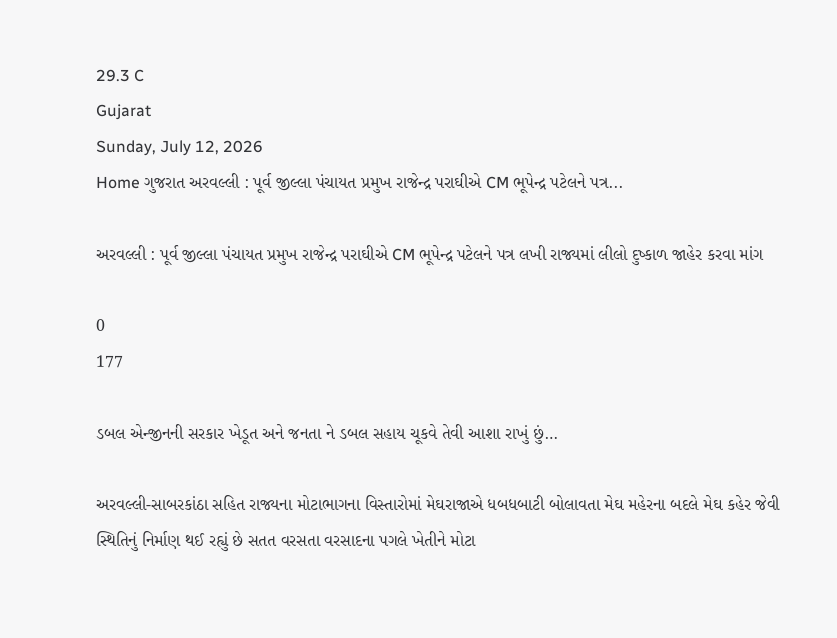29.3 C
Gujarat
Sunday, July 12, 2026
Home ગુજરાત અરવલ્લી : પૂર્વ જીલ્લા પંચાયત પ્રમુખ રાજેન્દ્ર પરાઘીએ CM ભૂપેન્દ્ર પટેલને પત્ર...

અરવલ્લી : પૂર્વ જીલ્લા પંચાયત પ્રમુખ રાજેન્દ્ર પરાઘીએ CM ભૂપેન્દ્ર પટેલને પત્ર લખી રાજ્યમાં લીલો દુષ્કાળ જાહેર કરવા માંગ

0
177

ડબલ એન્જીનની સરકાર ખેડૂત અને જનતા ને ડબલ સહાય ચૂકવે તેવી આશા રાખું છું…

અરવલ્લી-સાબરકાંઠા સહિત રાજ્યના મોટાભાગના વિસ્તારોમાં મેઘરાજાએ ધબધબાટી બોલાવતા મેઘ મહેરના બદલે મેઘ કહેર જેવી સ્થિતિનું નિર્માણ થઈ રહ્યું છે સતત વરસતા વરસાદના પગલે ખેતીને મોટા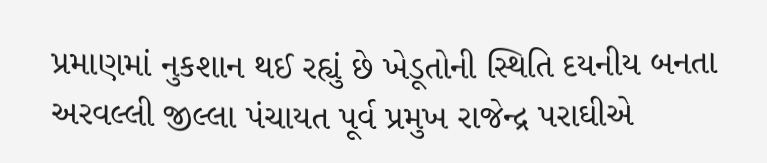પ્રમાણમાં નુકશાન થઈ રહ્યું છે ખેડૂતોની સ્થિતિ દયનીય બનતા અરવલ્લી જીલ્લા પંચાયત પૂર્વ પ્રમુખ રાજેન્દ્ર પરાઘીએ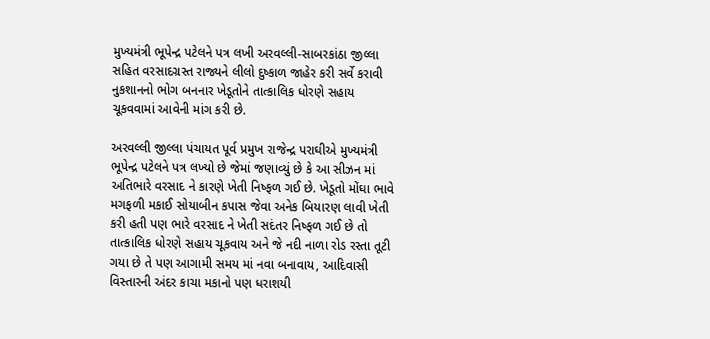મુખ્યમંત્રી ભૂપેન્દ્ર પટેલને પત્ર લખી અરવલ્લી-સાબરકાંઠા જીલ્લા સહિત વરસાદગ્રસ્ત રાજ્યને લીલો દુષ્કાળ જાહેર કરી સર્વે કરાવી નુકશાનનો ભોગ બનનાર ખેડૂતોને તાત્કાલિક ધોરણે સહાય ચૂકવવામાં આવેની માંગ કરી છે.

અરવલ્લી જીલ્લા પંચાયત પૂર્વ પ્રમુખ રાજેન્દ્ર પરાઘીએ મુખ્યમંત્રી ભૂપેન્દ્ર પટેલને પત્ર લખ્યો છે જેમાં જણાવ્યું છે કે આ સીઝન માં અતિભારે વરસાદ ને કારણે ખેતી નિષ્ફળ ગઈ છે. ખેડૂતો મોંઘા ભાવે મગફળી મકાઈ સોયાબીન કપાસ જેવા અનેક બિયારણ લાવી ખેતી કરી હતી પણ ભારે વરસાદ ને ખેતી સદંતર નિષ્ફળ ગઈ છે તો તાત્કાલિક ધોરણે સહાય ચૂકવાય અને જે નદી નાળા રોડ રસ્તા તૂટી ગયા છે તે પણ આગામી સમય માં નવા બનાવાય, આદિવાસી વિસ્તારની અંદર કાચા મકાનો પણ ધરાશયી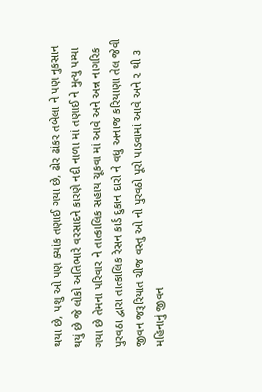થયા છે, પશુ ઓ પણ ક્યાંક તણાઈ ગયા છે, ઢોર ઢાંકર તબેલા ને પણ નુકસાન થયું છે જે લોકો અતિભારે વરસાદને કારણે નદી નાળા માં તણાઈ ને મુત્યુ પમ્યા ગયા છે તેમના પરિવાર ને તાત્કાલિક સહાય ચૂકવા માં આવે અને અન્ન નાગરિક પુરવઠા દ્વારા તાત્કાલિક રેસન કાર્ડ દુકાન દારો ને વધુ અનાજ કરિયાણા તેલ જેવી જીવન જરૂરિયાત ચીજ વસ્તુ ઓ નો પુરવઠો પૂરો પાડવામાં આવે અને ૨ થી ૩ મહિનાનું જીવન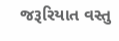જરૂરિયાત વસ્તુ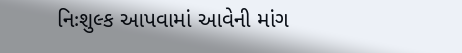નિઃશુલ્ક આપવામાં આવેની માંગ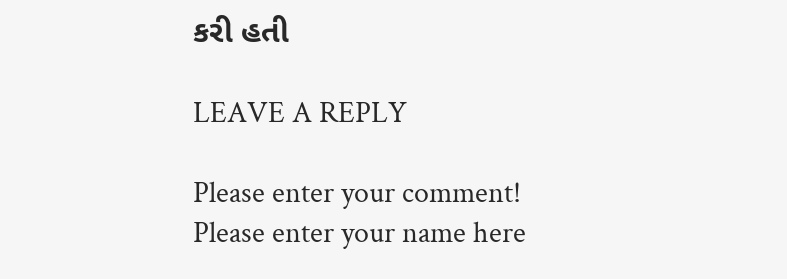કરી હતી

LEAVE A REPLY

Please enter your comment!
Please enter your name here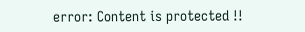error: Content is protected !!